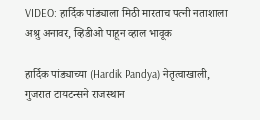VIDEO: हार्दिक पांड्याला मिठी मारताच पत्नी नताशाला अश्रु अनावर, व्हिडीओ पाहून व्हाल भावूक

हार्दिक पांड्याच्या (Hardik Pandya) नेतृत्वाखाली, गुजरात टायटन्सने राजस्थान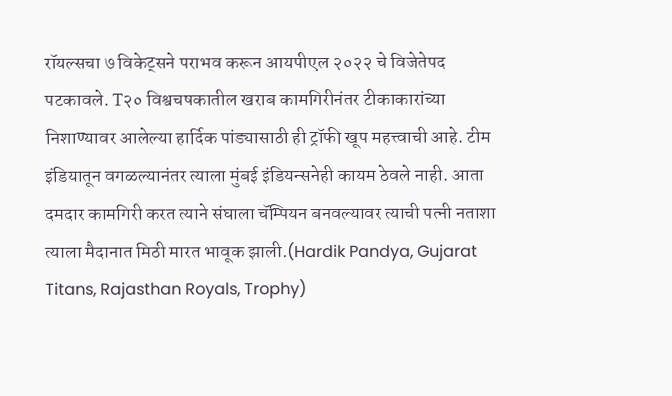रॉयल्सचा ७ विकेट्सने पराभव करून आयपीएल २०२२ चे विजेतेपद पटकावले. T२० विश्वचषकातील खराब कामगिरीनंतर टीकाकारांच्या निशाण्यावर आलेल्या हार्दिक पांड्यासाठी ही ट्रॉफी खूप महत्त्वाची आहे. टीम इंडियातून वगळल्यानंतर त्याला मुंबई इंडियन्सनेही कायम ठेवले नाही. आता दमदार कामगिरी करत त्याने संघाला चॅम्पियन बनवल्यावर त्याची पत्नी नताशा त्याला मैदानात मिठी मारत भावूक झाली.(Hardik Pandya, Gujarat Titans, Rajasthan Royals, Trophy)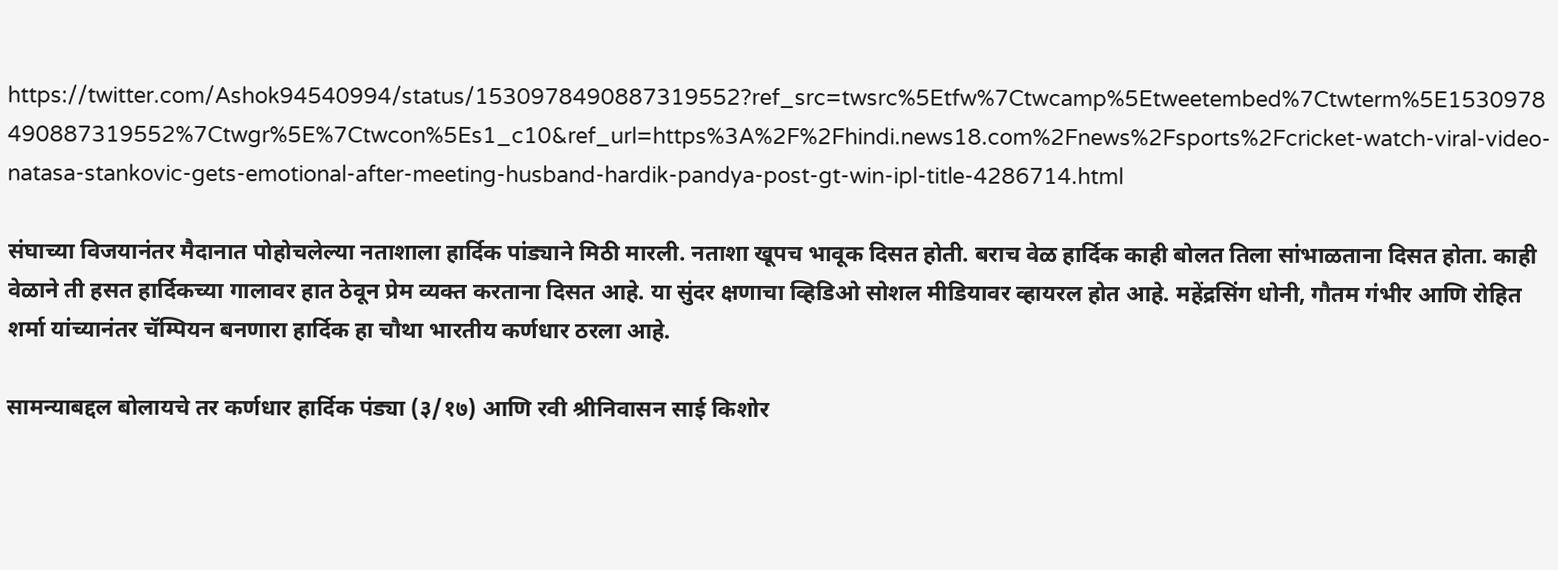https://twitter.com/Ashok94540994/status/1530978490887319552?ref_src=twsrc%5Etfw%7Ctwcamp%5Etweetembed%7Ctwterm%5E1530978490887319552%7Ctwgr%5E%7Ctwcon%5Es1_c10&ref_url=https%3A%2F%2Fhindi.news18.com%2Fnews%2Fsports%2Fcricket-watch-viral-video-natasa-stankovic-gets-emotional-after-meeting-husband-hardik-pandya-post-gt-win-ipl-title-4286714.html

संघाच्या विजयानंतर मैदानात पोहोचलेल्या नताशाला हार्दिक पांड्याने मिठी मारली. नताशा खूपच भावूक दिसत होती. बराच वेळ हार्दिक काही बोलत तिला सांभाळताना दिसत होता. काही वेळाने ती हसत हार्दिकच्या गालावर हात ठेवून प्रेम व्यक्त करताना दिसत आहे. या सुंदर क्षणाचा व्हिडिओ सोशल मीडियावर व्हायरल होत आहे. महेंद्रसिंग धोनी, गौतम गंभीर आणि रोहित शर्मा यांच्यानंतर चॅम्पियन बनणारा हार्दिक हा चौथा भारतीय कर्णधार ठरला आहे.

सामन्याबद्दल बोलायचे तर कर्णधार हार्दिक पंड्या (३/१७) आणि रवी श्रीनिवासन साई किशोर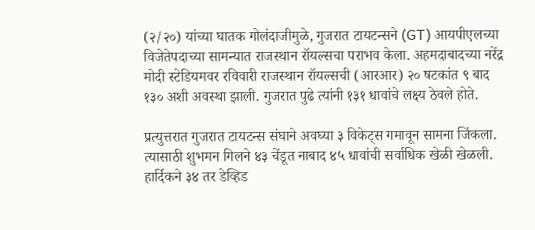(२/२०) यांच्या घातक गोलंदाजीमुळे, गुजरात टायटन्सने (GT) आयपीएलच्या विजेतेपदाच्या सामन्यात राजस्थान रॉयल्सचा पराभव केला. अहमदाबादच्या नरेंद्र मोदी स्टेडियमवर रविवारी राजस्थान रॉयल्सची (आरआर) २० षटकांत ९ बाद १३० अशी अवस्था झाली. गुजरात पुढे त्यांनी १३१ धावांचे लक्ष्य ठेवले होते.

प्रत्युत्तरात गुजरात टायटन्स संघाने अवघ्या ३ विकेट्स गमावून सामना जिंकला. त्यासाठी शुभमन गिलने ४३ चेंडूत नाबाद ४५ धावांची सर्वाधिक खेळी खेळली. हार्दिकने ३४ तर डेव्हिड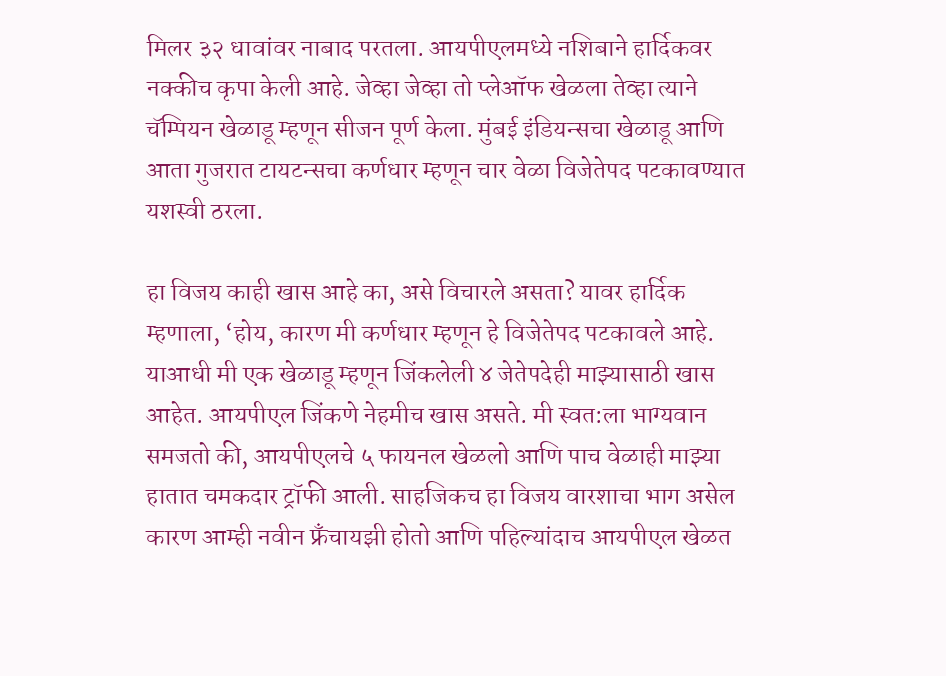मिलर ३२ धावांवर नाबाद परतला. आयपीएलमध्ये नशिबाने हार्दिकवर नक्कीच कृपा केली आहे. जेव्हा जेव्हा तो प्लेऑफ खेळला तेव्हा त्याने चॅम्पियन खेळाडू म्हणून सीजन पूर्ण केला. मुंबई इंडियन्सचा खेळाडू आणि आता गुजरात टायटन्सचा कर्णधार म्हणून चार वेळा विजेतेपद पटकावण्यात  यशस्वी ठरला.

हा विजय काही खास आहे का, असे विचारले असता? यावर हार्दिक म्हणाला, ‘होय, कारण मी कर्णधार म्हणून हे विजेतेपद पटकावले आहे. याआधी मी एक खेळाडू म्हणून जिंकलेली ४ जेतेपदेही माझ्यासाठी खास आहेत. आयपीएल जिंकणे नेहमीच खास असते. मी स्वत:ला भाग्यवान समजतो की, आयपीएलचे ५ फायनल खेळलो आणि पाच वेळाही माझ्या हातात चमकदार ट्रॉफी आली. साहजिकच हा विजय वारशाचा भाग असेल कारण आम्ही नवीन फ्रँचायझी होतो आणि पहिल्यांदाच आयपीएल खेळत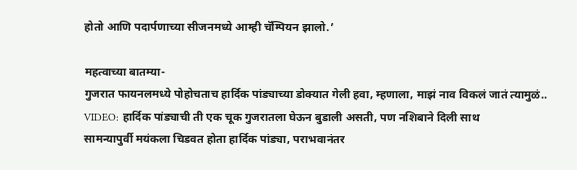होतो आणि पदार्पणाच्या सीजनमध्ये आम्ही चॅम्पियन झालो.’

महत्वाच्या बातम्या-
गुजरात फायनलमध्ये पोहोचताच हार्दिक पांड्याच्या डोक्यात गेली हवा, म्हणाला, माझं नाव विकलं जातं त्यामुळं..
VIDEO: हार्दिक पांड्याची ती एक चूक गुजरातला घेऊन बुडाली असती, पण नशिबाने दिली साथ
सामन्यापुर्वी मयंकला चिडवत होता हार्दिक पांड्या, पराभवानंतर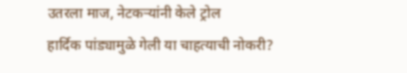उतरला माज, नेटकऱ्यांनी केले ट्रोल
हार्दिक पांड्यामुळे गेली या चाहत्याची नोकरी?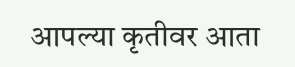आपल्या कृतीवर आता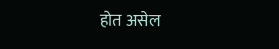होत असेल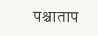पश्चाताप